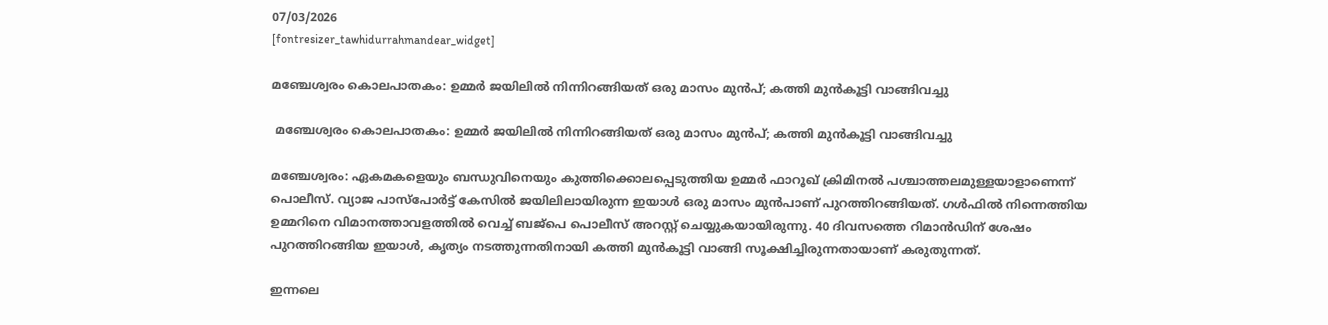07/03/2026
[fontresizer_tawhidurrahmandear_widget]

മഞ്ചേശ്വരം കൊലപാതകം: ഉമ്മർ ജയിലിൽ നിന്നിറങ്ങിയത് ഒരു മാസം മുൻപ്; കത്തി മുൻകൂട്ടി വാങ്ങിവച്ചു

 മഞ്ചേശ്വരം കൊലപാതകം: ഉമ്മർ ജയിലിൽ നിന്നിറങ്ങിയത് ഒരു മാസം മുൻപ്; കത്തി മുൻകൂട്ടി വാങ്ങിവച്ചു

മഞ്ചേശ്വരം: ഏകമകളെയും ബന്ധുവിനെയും കുത്തിക്കൊലപ്പെടുത്തിയ ഉമ്മർ ഫാറൂഖ് ക്രിമിനൽ പശ്ചാത്തലമുള്ളയാളാണെന്ന് പൊലീസ്. വ്യാജ പാസ്‌പോർട്ട് കേസിൽ ജയിലിലായിരുന്ന ഇയാൾ ഒരു മാസം മുൻപാണ് പുറത്തിറങ്ങിയത്. ഗൾഫിൽ നിന്നെത്തിയ ഉമ്മറിനെ വിമാനത്താവളത്തിൽ വെച്ച് ബജ്‌പെ പൊലീസ് അറസ്റ്റ് ചെയ്യുകയായിരുന്നു. 40 ദിവസത്തെ റിമാൻഡിന് ശേഷം പുറത്തിറങ്ങിയ ഇയാൾ, കൃത്യം നടത്തുന്നതിനായി കത്തി മുൻകൂട്ടി വാങ്ങി സൂക്ഷിച്ചിരുന്നതായാണ് കരുതുന്നത്.

ഇന്നലെ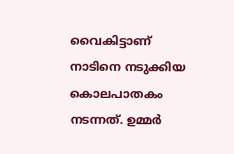വൈകിട്ടാണ് നാടിനെ നടുക്കിയ കൊലപാതകം നടന്നത്. ഉമ്മർ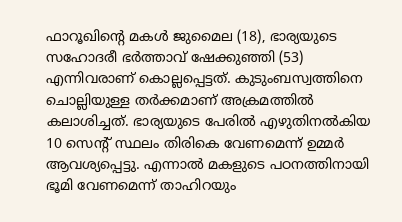ഫാറൂഖിന്റെ മകൾ ജുമൈല (18), ഭാര്യയുടെ സഹോദരീ ഭർത്താവ് ഷേക്കുഞ്ഞി (53) എന്നിവരാണ് കൊല്ലപ്പെട്ടത്. കുടുംബസ്വത്തിനെ ചൊല്ലിയുള്ള തർക്കമാണ് അക്രമത്തിൽ കലാശിച്ചത്. ഭാര്യയുടെ പേരിൽ എഴുതിനൽകിയ 10 സെന്റ് സ്ഥലം തിരികെ വേണമെന്ന് ഉമ്മർ ആവശ്യപ്പെട്ടു. എന്നാൽ മകളുടെ പഠനത്തിനായി ഭൂമി വേണമെന്ന് താഹിറയും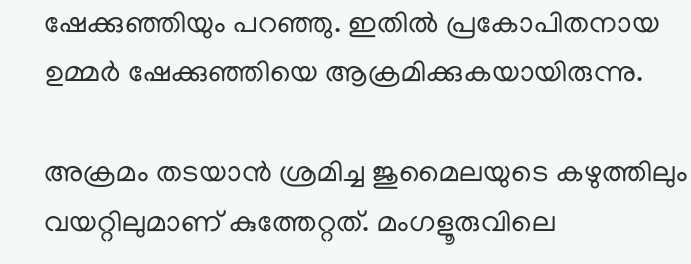ഷേക്കുഞ്ഞിയും പറഞ്ഞു. ഇതിൽ പ്രകോപിതനായ ഉമ്മർ ഷേക്കുഞ്ഞിയെ ആക്രമിക്കുകയായിരുന്നു.

അക്രമം തടയാൻ ശ്രമിച്ച ജുമൈലയുടെ കഴുത്തിലും വയറ്റിലുമാണ് കുത്തേറ്റത്. മംഗളൂരുവിലെ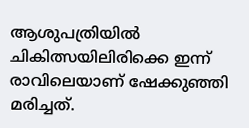ആശുപത്രിയിൽ ചികിത്സയിലിരിക്കെ ഇന്ന് രാവിലെയാണ് ഷേക്കുഞ്ഞി മരിച്ചത്.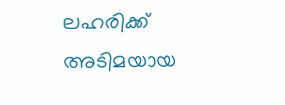ലഹരിക്ക് അടിമയായ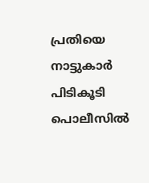പ്രതിയെ നാട്ടുകാർ പിടികൂടി പൊലീസിൽ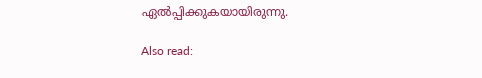ഏൽപ്പിക്കുകയായിരുന്നു.

Also read: